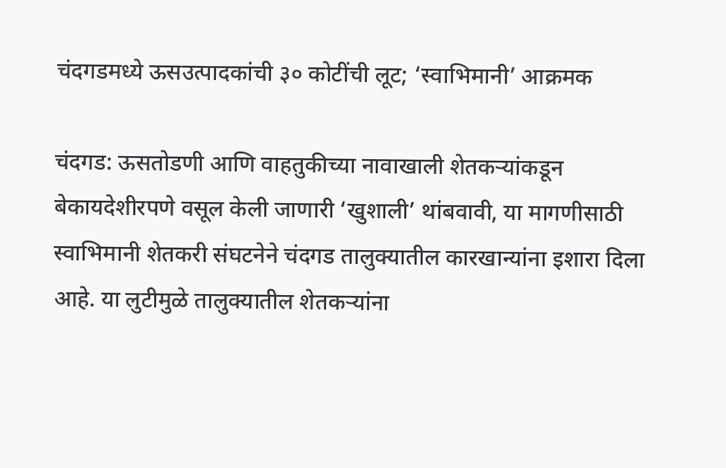चंदगडमध्ये ऊसउत्पादकांची ३० कोटींची लूट; ‘स्वाभिमानी’ आक्रमक

चंदगड: ऊसतोडणी आणि वाहतुकीच्या नावाखाली शेतकऱ्यांकडून बेकायदेशीरपणे वसूल केली जाणारी ‘खुशाली’ थांबवावी, या मागणीसाठी स्वाभिमानी शेतकरी संघटनेने चंदगड तालुक्यातील कारखान्यांना इशारा दिला आहे. या लुटीमुळे तालुक्यातील शेतकऱ्यांना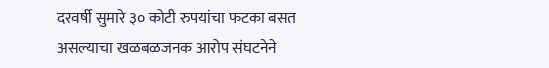दरवर्षी सुमारे ३० कोटी रुपयांचा फटका बसत असल्याचा खळबळजनक आरोप संघटनेने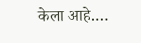केला आहे.…